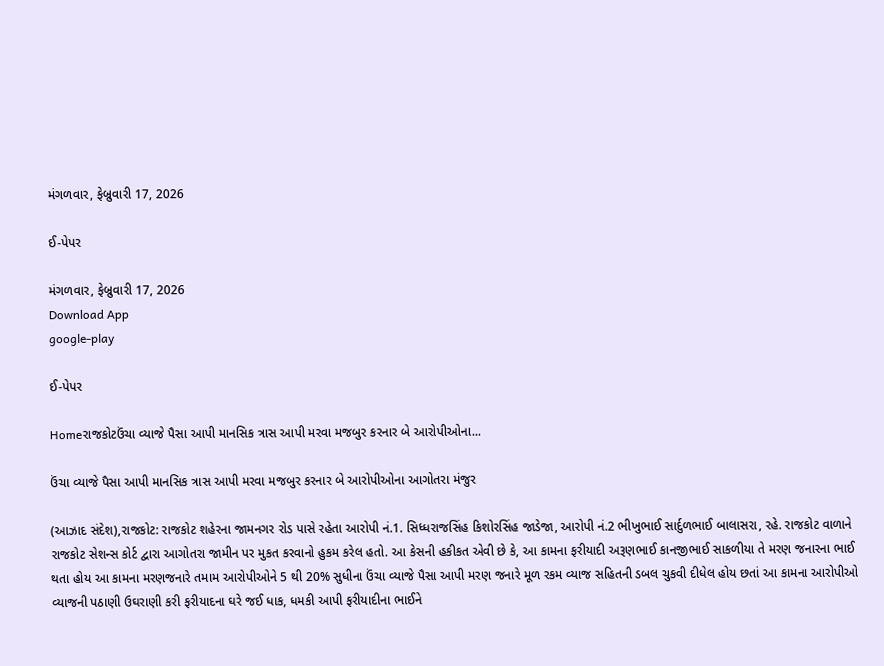મંગળવાર, ફેબ્રુવારી 17, 2026

ઈ-પેપર

મંગળવાર, ફેબ્રુવારી 17, 2026
Download App
google-play

ઈ-પેપર

Homeરાજકોટઉંચા વ્યાજે પૈસા આપી માનસિક ત્રાસ આપી મરવા મજબુર કરનાર બે આરોપીઓના...

ઉંચા વ્યાજે પૈસા આપી માનસિક ત્રાસ આપી મરવા મજબુર કરનાર બે આરોપીઓના આગોતરા મંજુર

(આઝાદ સંદેશ),રાજકોટ: રાજકોટ શહેરના જામનગર રોડ પાસે રહેતા આરોપી નં.1. સિધ્ધરાજસિંહ કિશોરસિંહ જાડેજા, આરોપી નં.2 ભીખુભાઈ સાર્દુળભાઈ બાલાસરા, રહે. રાજકોટ વાળાને રાજકોટ સેશન્સ કોર્ટ દ્વારા આગોતરા જામીન પર મુકત કરવાનો હુકમ કરેલ હતો. આ કેસની હકીકત એવી છે કે, આ કામના ફરીયાદી અરૂણભાઈ કાનજીભાઈ સાકળીયા તે મરણ જનારના ભાઈ થતા હોય આ કામના મરણજનારે તમામ આરોપીઓને 5 થી 20% સુધીના ઉંચા વ્યાજે પૈસા આપી મરણ જનારે મૂળ રકમ વ્યાજ સહિતની ડબલ ચુકવી દીધેલ હોય છતાં આ કામના આરોપીઓ વ્યાજની પઠાણી ઉઘરાણી કરી ફરીયાદના ઘરે જઈ ધાક, ધમકી આપી ફરીયાદીના ભાઈને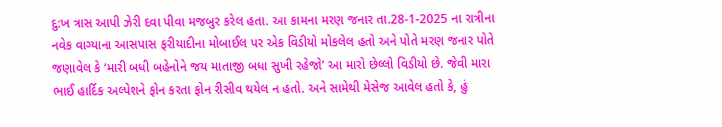દુ:ખ ત્રાસ આપી ઝેરી દવા પીવા મજબુર કરેલ હતા. આ કામના મરણ જનાર તા.28-1-2025 ના રાત્રીના નવેક વાગ્યાના આસપાસ ફરીયાદીના મોબાઈલ પર એક વિડીયો મોકલેલ હતો અને પોતે મરણ જનાર પોતે જણાવેલ કે ‘મારી બધી બહેનોને જય માતાજી બધા સુખી રહેજો’ આ મારો છેલ્લો વિડીયો છે. જેવી મારા ભાઈ હાર્દિક અલ્પેશને ફોન કરતા ફોન રીસીવ થયેલ ન હતો. અને સામેથી મેસેજ આવેલ હતો કે, હું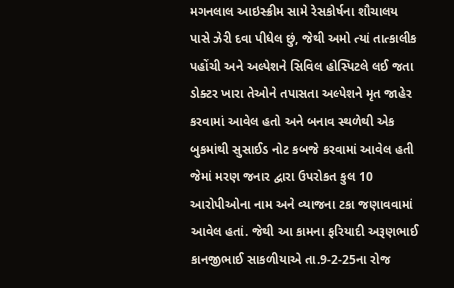મગનલાલ આઇસ્ક્રીમ સામે રેસકોર્ષના શૌચાલય પાસે ઝેરી દવા પીધેલ છું, જેથી અમો ત્યાં તાત્કાલીક પહોંચી અને અલ્પેશને સિવિલ હોસ્પિટલે લઈ જતા ડોક્ટર ખારા તેઓને તપાસતા અલ્પેશને મૃત જાહેર કરવામાં આવેલ હતો અને બનાવ સ્થળેથી એક બુકમાંથી સુસાઈડ નોટ કબજે કરવામાં આવેલ હતી જેમાં મરણ જનાર દ્વારા ઉપરોકત કુલ 10 આરોપીઓના નામ અને વ્યાજના ટકા જણાવવામાં આવેલ હતાં. જેથી આ કામના ફરિયાદી અરૂણભાઈ કાનજીભાઈ સાકળીયાએ તા.9-2-25ના રોજ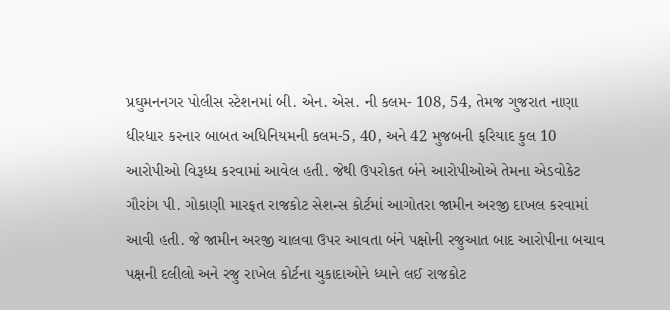પ્રઘુમનનગર પોલીસ સ્ટેશનમાં બી. એન. એસ. ની કલમ- 108, 54, તેમજ ગુજરાત નાણા ધીરધાર કરનાર બાબત અધિનિયમની કલમ-5, 40, અને 42 મુજબની ફરિયાદ કુલ 10 આરોપીઓ વિરૂધ્ધ કરવામાં આવેલ હતી. જેથી ઉપરોકત બંને આરોપીઓએ તેમના એડવોકેટ ગૌરાંગ પી. ગોકાણી મારફત રાજકોટ સેશન્સ કોર્ટમાં આગોતરા જામીન અરજી દાખલ કરવામાં આવી હતી. જે જામીન અરજી ચાલવા ઉપર આવતા બંને પક્ષોની રજુઆત બાદ આરોપીના બચાવ પક્ષની દલીલો અને રજુ રાખેલ કોર્ટના ચુકાદાઓને ધ્યાને લઈ રાજકોટ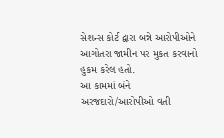સેશન્સ કોર્ટ દ્વારા બન્ને આરોપીઓને આગોતરા જામીન પર મુકત કરવાનો હુકમ કરેલ હતો.
આ કામમાં બંને અરજદારો/આરોપીઓ વતી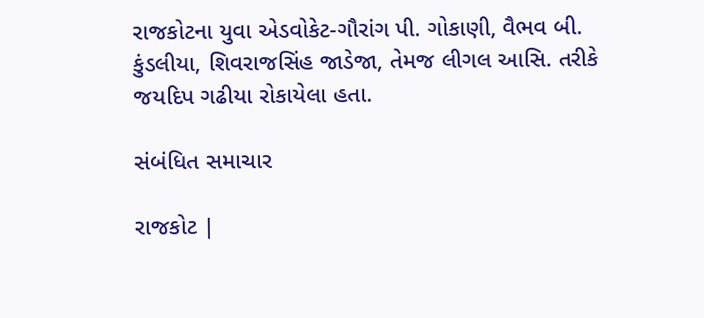રાજકોટના યુવા એડવોકેટ-ગૌરાંગ પી. ગોકાણી, વૈભવ બી. કુંડલીયા, શિવરાજસિંહ જાડેજા, તેમજ લીગલ આસિ. તરીકે જયદિપ ગઢીયા રોકાયેલા હતા.

સંબંધિત સમાચાર

રાજકોટ |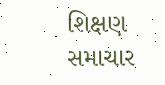શિક્ષણ સમાચાર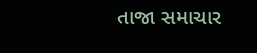તાજા સમાચાર